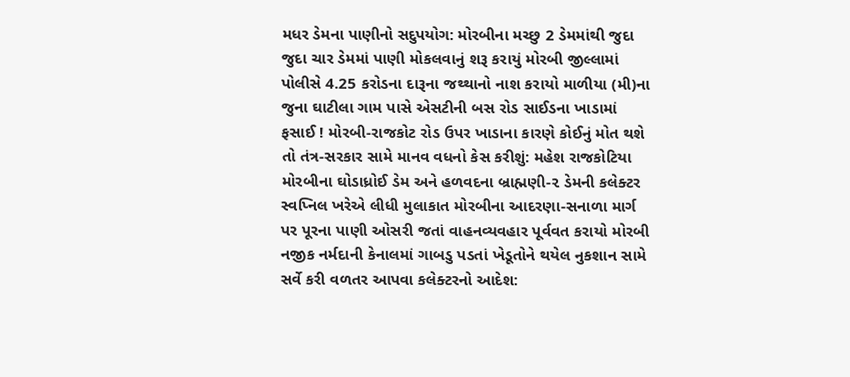મધર ડેમના પાણીનો સદુપયોગ: મોરબીના મચ્છુ 2 ડેમમાંથી જુદા જુદા ચાર ડેમમાં પાણી મોકલવાનું શરૂ કરાયું મોરબી જીલ્લામાં પોલીસે 4.25 કરોડના દારૂના જથ્થાનો નાશ કરાયો માળીયા (મી)ના જુના ઘાટીલા ગામ પાસે એસટીની બસ રોડ સાઈડના ખાડામાં ફસાઈ ! મોરબી-રાજકોટ રોડ ઉપર ખાડાના કારણે કોઈનું મોત થશે તો તંત્ર-સરકાર સામે માનવ વધનો કેસ કરીશું: મહેશ રાજકોટિયા મોરબીના ઘોડાધ્રોઈ ડેમ અને હળવદના બ્રાહ્મણી-૨ ડેમની કલેક્ટર સ્વપ્નિલ ખરેએ લીધી મુલાકાત મોરબીના આદરણા-સનાળા માર્ગ પર પૂરના પાણી ઓસરી જતાં વાહનવ્યવહાર પૂર્વવત કરાયો મોરબી નજીક નર્મદાની કેનાલમાં ગાબડુ પડતાં ખેડૂતોને થયેલ નુકશાન સામે સર્વે કરી વળતર આપવા કલેક્ટરનો આદેશ: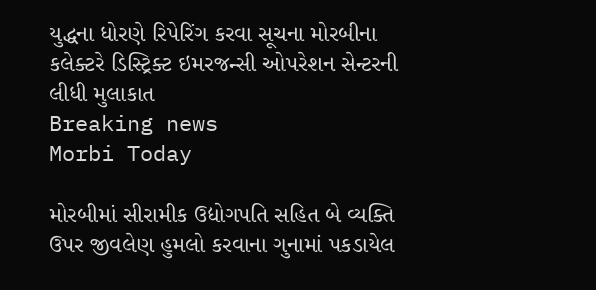યુદ્ધના ધોરણે રિપેરિંગ કરવા સૂચના મોરબીના કલેક્ટરે ડિસ્ટ્રિક્ટ ઇમરજન્સી ઓપરેશન સેન્ટરની લીધી મુલાકાત
Breaking news
Morbi Today

મોરબીમાં સીરામીક ઉદ્યોગપતિ સહિત બે વ્યક્તિ ઉપર જીવલેણ હુમલો કરવાના ગુનામાં પકડાયેલ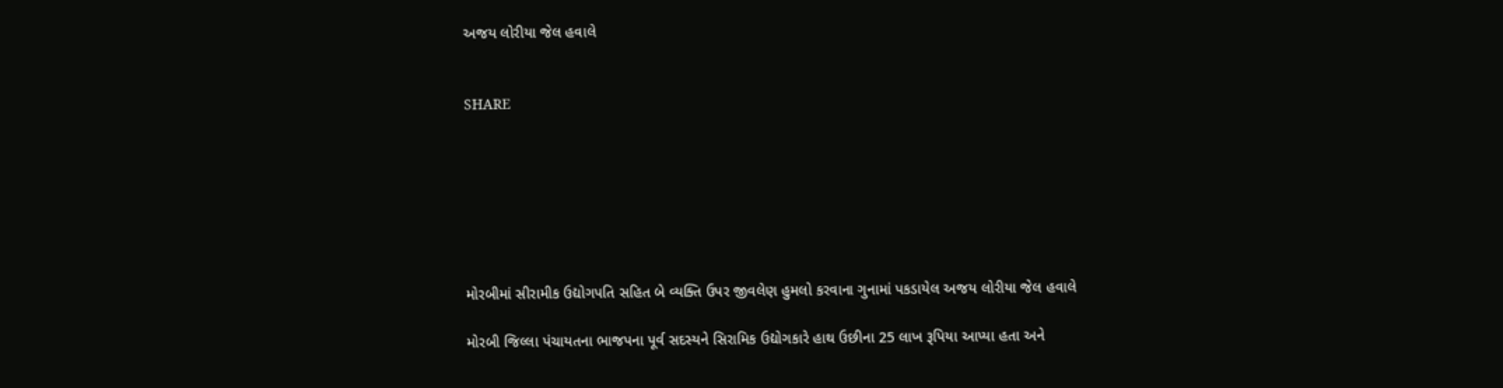અજય લોરીયા જેલ હવાલે


SHARE







મોરબીમાં સીરામીક ઉદ્યોગપતિ સહિત બે વ્યક્તિ ઉપર જીવલેણ હુમલો કરવાના ગુનામાં પકડાયેલ અજય લોરીયા જેલ હવાલે

મોરબી જિલ્લા પંચાયતના ભાજપના પૂર્વ સદસ્યને સિરામિક ઉદ્યોગકારે હાથ ઉછીના 25 લાખ રૂપિયા આપ્યા હતા અને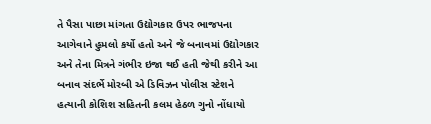તે પૈસા પાછા માંગતા ઉદ્યોગકાર ઉપર ભાજપના આગેવાને હુમલો કર્યો હતો અને જે બનાવમાં ઉદ્યોગકાર અને તેના મિત્રને ગંભીર ઇજા થઈ હતી જેથી કરીને આ બનાવ સંદર્ભે મોરબી એ ડિવિઝન પોલીસ સ્ટેશને હત્યાની કોશિશ સહિતની કલમ હેઠળ ગુનો નોંધાયો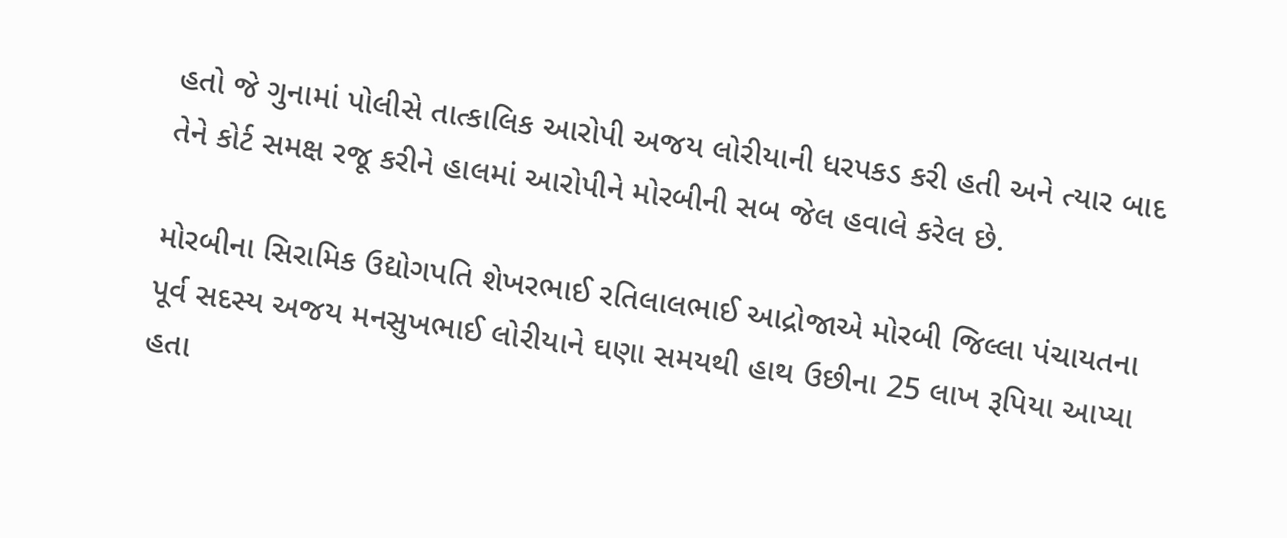હતો જે ગુનામાં પોલીસે તાત્કાલિક આરોપી અજય લોરીયાની ધરપકડ કરી હતી અને ત્યાર બાદ તેને કોર્ટ સમક્ષ રજૂ કરીને હાલમાં આરોપીને મોરબીની સબ જેલ હવાલે કરેલ છે.

મોરબીના સિરામિક ઉદ્યોગપતિ શેખરભાઈ રતિલાલભાઈ આદ્રોજાએ મોરબી જિલ્લા પંચાયતના પૂર્વ સદસ્ય અજય મનસુખભાઈ લોરીયાને ઘણા સમયથી હાથ ઉછીના 25 લાખ રૂપિયા આપ્યા હતા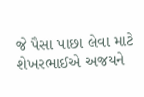જે પૈસા પાછા લેવા માટે શેખરભાઈએ અજયને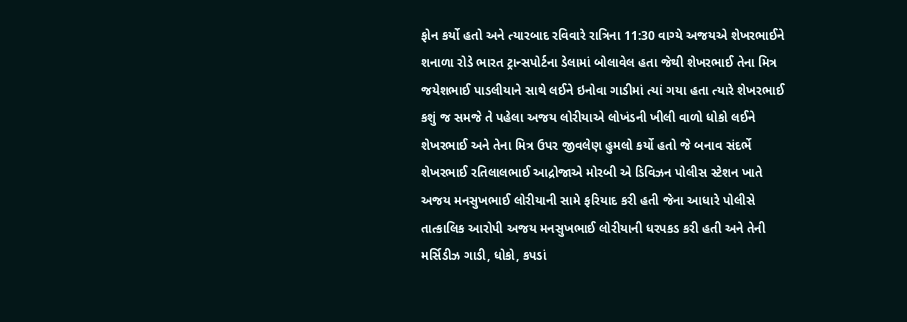ફોન કર્યો હતો અને ત્યારબાદ રવિવારે રાત્રિના 11:30 વાગ્યે અજયએ શેખરભાઈને શનાળા રોડે ભારત ટ્રાન્સપોર્ટના ડેલામાં બોલાવેલ હતા જેથી શેખરભાઈ તેના મિત્ર જયેશભાઈ પાડલીયાને સાથે લઈને ઇનોવા ગાડીમાં ત્યાં ગયા હતા ત્યારે શેખરભાઈ કશું જ સમજે તે પહેલા અજય લોરીયાએ લોખંડની ખીલી વાળો ધોકો લઈને શેખરભાઈ અને તેના મિત્ર ઉપર જીવલેણ હુમલો કર્યો હતો જે બનાવ સંદર્ભે શેખરભાઈ રતિલાલભાઈ આદ્રોજાએ મોરબી એ ડિવિઝન પોલીસ સ્ટેશન ખાતે અજય મનસુખભાઈ લોરીયાની સામે ફરિયાદ કરી હતી જેના આધારે પોલીસે તાત્કાલિક આરોપી અજય મનસુખભાઈ લોરીયાની ધરપકડ કરી હતી અને તેની મર્સિડીઝ ગાડી, ધોકો, કપડાં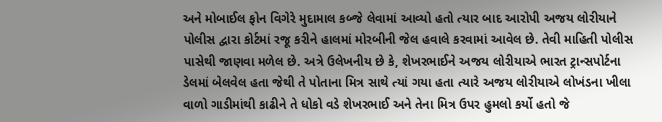અને મોબાઈલ ફોન વિગેરે મુદામાલ કબ્જે લેવામાં આવ્યો હતો ત્યાર બાદ આરોપી અજય લોરીયાને પોલીસ દ્વારા કોર્ટમાં રજૂ કરીને હાલમાં મોરબીની જેલ હવાલે કરવામાં આવેલ છે. તેવી માહિતી પોલીસ પાસેથી જાણવા મળેલ છે. અત્રે ઉલેખનીય છે કે, શેખરભાઈને અજય લોરીયાએ ભારત ટ્રાન્સપોર્ટના ડેલમાં બેલવેલ હતા જેથી તે પોતાના મિત્ર સાથે ત્યાં ગયા હતા ત્યારે અજય લોરીયાએ લોખંડના ખીલા વાળો ગાડીમાંથી કાઢીને તે ધોકો વડે શેખરભાઈ અને તેના મિત્ર ઉપર હુમલો કર્યો હતો જે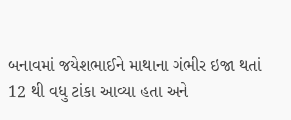બનાવમાં જયેશભાઈને માથાના ગંભીર ઇજા થતાં 12 થી વધુ ટાંકા આવ્યા હતા અને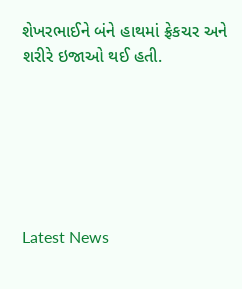શેખરભાઈને બંને હાથમાં ફ્રેકચર અને શરીરે ઇજાઓ થઈ હતી.






Latest News